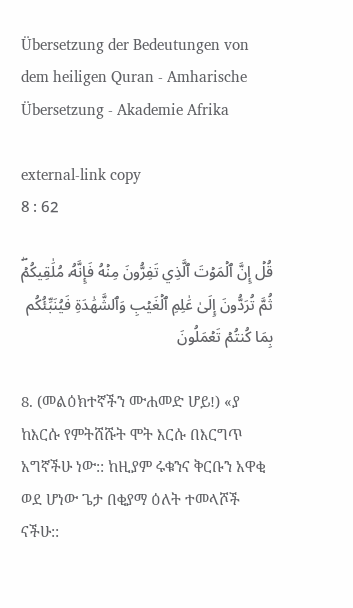Übersetzung der Bedeutungen von dem heiligen Quran - Amharische Übersetzung - Akademie Afrika

external-link copy
8 : 62

قُلۡ إِنَّ ٱلۡمَوۡتَ ٱلَّذِي تَفِرُّونَ مِنۡهُ فَإِنَّهُۥ مُلَٰقِيكُمۡۖ ثُمَّ تُرَدُّونَ إِلَىٰ عَٰلِمِ ٱلۡغَيۡبِ وَٱلشَّهَٰدَةِ فَيُنَبِّئُكُم بِمَا كُنتُمۡ تَعۡمَلُونَ

8. (መልዕክተኛችን ሙሐመድ ሆይ!) «ያ ከእርሱ የምትሸሹት ሞት እርሱ በእርግጥ አግኛችሁ ነው:: ከዚያም ሩቁንና ቅርቡን አዋቂ ወደ ሆነው ጌታ በቂያማ ዕለት ተመላሾች ናችሁ::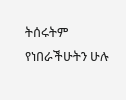ትሰሩትም የነበራችሁትን ሁሉ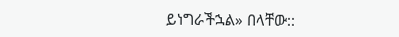ይነግራችኋል» በላቸው::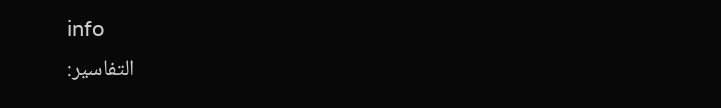info
التفاسير: